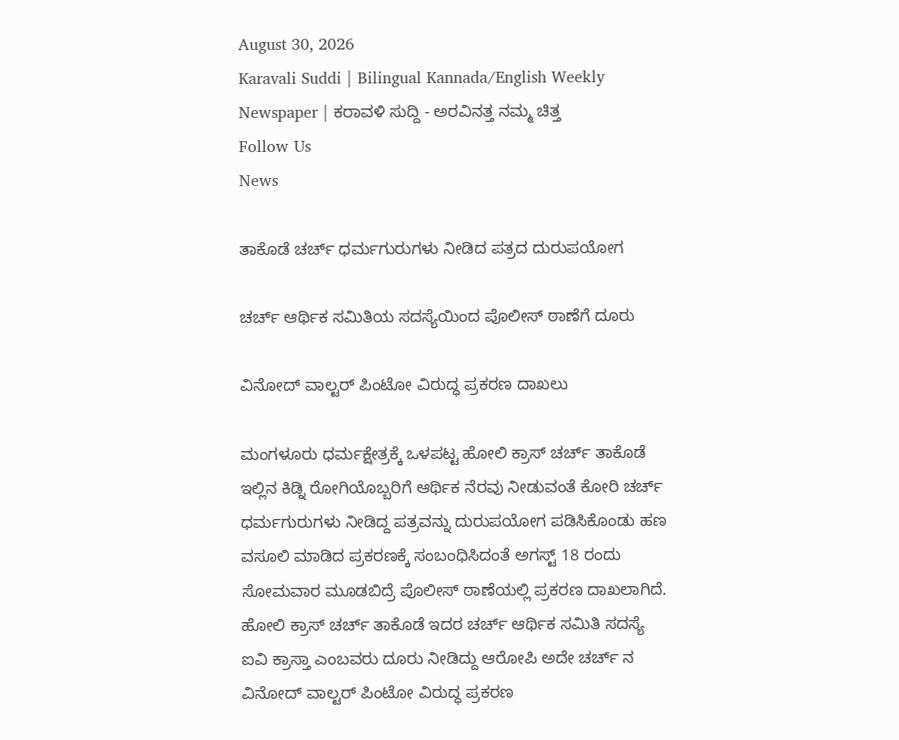August 30, 2026
Karavali Suddi | Bilingual Kannada/English Weekly Newspaper | ಕರಾವಳಿ ಸುದ್ದಿ - ಅರವಿನತ್ತ ನಮ್ಮ ಚಿತ್ತ
Follow Us
News

ತಾಕೊಡೆ ಚರ್ಚ್ ಧರ್ಮಗುರುಗಳು ನೀಡಿದ ಪತ್ರದ ದುರುಪಯೋಗ

ಚರ್ಚ್ ಆರ್ಥಿಕ ಸಮಿತಿಯ ಸದಸ್ಯೆಯಿಂದ ಪೊಲೀಸ್ ಠಾಣೆಗೆ ದೂರು

ವಿನೋದ್ ವಾಲ್ಟರ್ ಪಿಂಟೋ ವಿರುದ್ಧ ಪ್ರಕರಣ ದಾಖಲು

ಮಂಗಳೂರು ಧರ್ಮಕ್ಷೇತ್ರಕ್ಕೆ ಒಳಪಟ್ಟ ಹೋಲಿ ಕ್ರಾಸ್ ಚರ್ಚ್ ತಾಕೊಡೆ ಇಲ್ಲಿನ ಕಿಡ್ನಿ ರೋಗಿಯೊಬ್ಬರಿಗೆ ಆರ್ಥಿಕ ನೆರವು ನೀಡುವಂತೆ ಕೋರಿ ಚರ್ಚ್ ಧರ್ಮಗುರುಗಳು ನೀಡಿದ್ದ ಪತ್ರವನ್ನು ದುರುಪಯೋಗ ಪಡಿಸಿಕೊಂಡು ಹಣ ವಸೂಲಿ ಮಾಡಿದ ಪ್ರಕರಣಕ್ಕೆ ಸಂಬಂಧಿಸಿದಂತೆ ಅಗಸ್ಟ್ 18 ರಂದು ಸೋಮವಾರ ಮೂಡಬಿದ್ರೆ ಪೊಲೀಸ್ ಠಾಣೆಯಲ್ಲಿ ಪ್ರಕರಣ ದಾಖಲಾಗಿದೆ. ಹೋಲಿ ಕ್ರಾಸ್ ಚರ್ಚ್ ತಾಕೊಡೆ ಇದರ ಚರ್ಚ್ ಆರ್ಥಿಕ ಸಮಿತಿ ಸದಸ್ಯೆ ಐವಿ ಕ್ರಾಸ್ತಾ ಎಂಬವರು ದೂರು ನೀಡಿದ್ದು ಆರೋಪಿ ಅದೇ ಚರ್ಚ್ ನ ವಿನೋದ್ ವಾಲ್ಟರ್ ಪಿಂಟೋ ವಿರುದ್ಧ ಪ್ರಕರಣ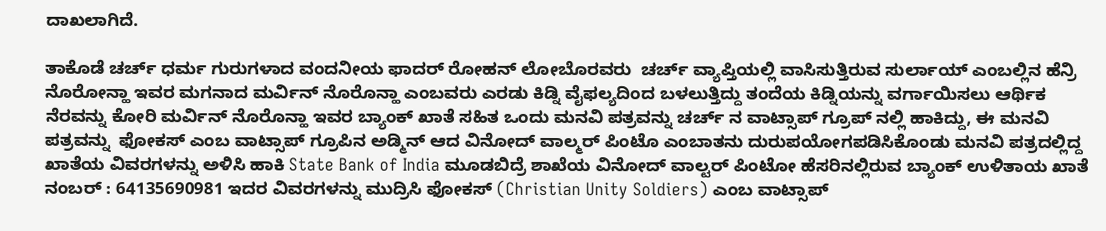ದಾಖಲಾಗಿದೆ.

ತಾಕೊಡೆ ಚರ್ಚ್ ಧರ್ಮ ಗುರುಗಳಾದ ವಂದನೀಯ ಫಾದರ್ ರೋಹನ್ ಲೋಬೊರವರು  ಚರ್ಚ್ ವ್ಯಾಪ್ತಿಯಲ್ಲಿ ವಾಸಿಸುತ್ತಿರುವ ಸುರ್ಲಾಯ್ ಎಂಬಲ್ಲಿನ ಹೆನ್ರಿ ನೊರೋನ್ಹಾ ಇವರ ಮಗನಾದ ಮರ್ವಿನ್ ನೊರೊನ್ಹಾ ಎಂಬವರು ಎರಡು ಕಿಡ್ನಿ ವೈಫಲ್ಯದಿಂದ ಬಳಲುತ್ತಿದ್ದು ತಂದೆಯ ಕಿಡ್ನಿಯನ್ನು ವರ್ಗಾಯಿಸಲು ಆರ್ಥಿಕ ನೆರವನ್ನು ಕೋರಿ ಮರ್ವಿನ್ ನೊರೊನ್ಹಾ ಇವರ ಬ್ಯಾಂಕ್ ಖಾತೆ ಸಹಿತ ಒಂದು ಮನವಿ ಪತ್ರವನ್ನು ಚರ್ಚ್ ನ ವಾಟ್ಸಾಪ್ ಗ್ರೂಪ್ ನಲ್ಲಿ ಹಾಕಿದ್ದು, ಈ ಮನವಿ ಪತ್ರವನ್ನು  ಫೋಕಸ್ ಎಂಬ ವಾಟ್ಸಾಪ್ ಗ್ರೂಪಿನ ಅಡ್ಮಿನ್ ಆದ ವಿನೋದ್ ವಾಲ್ಮರ್ ಪಿಂಟೊ ಎಂಬಾತನು ದುರುಪಯೋಗಪಡಿಸಿಕೊಂಡು ಮನವಿ ಪತ್ರದಲ್ಲಿದ್ದ ಖಾತೆಯ ವಿವರಗಳನ್ನು ಅಳಿಸಿ ಹಾಕಿ State Bank of India ಮೂಡಬಿದ್ರೆ ಶಾಖೆಯ ವಿನೋದ್ ವಾಲ್ಟರ್ ಪಿಂಟೋ ಹೆಸರಿನಲ್ಲಿರುವ ಬ್ಯಾಂಕ್ ಉಳಿತಾಯ ಖಾತೆ ನಂಬರ್ : 64135690981 ಇದರ ವಿವರಗಳನ್ನು ಮುದ್ರಿಸಿ ಫೋಕಸ್ (Christian Unity Soldiers) ಎಂಬ ವಾಟ್ಸಾಪ್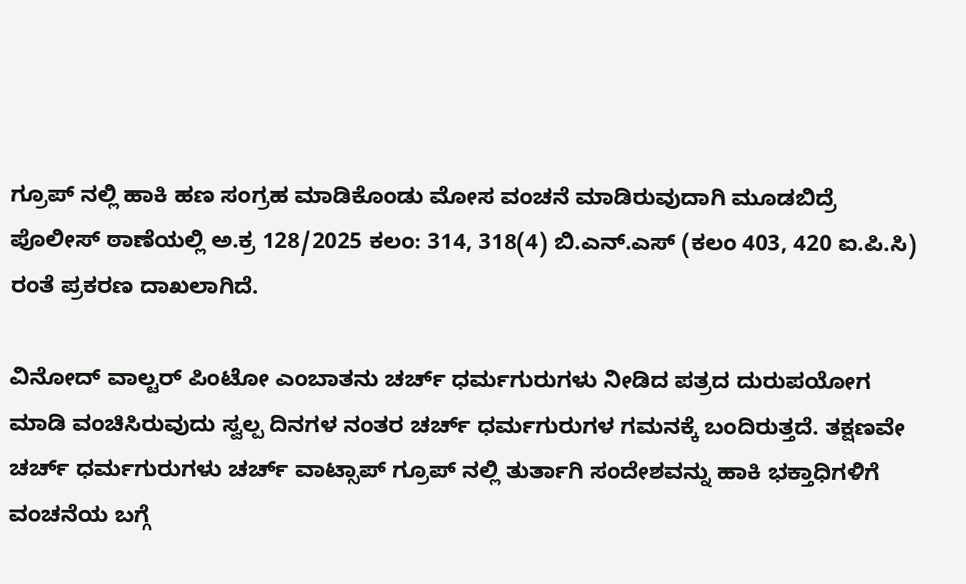ಗ್ರೂಪ್ ನಲ್ಲಿ ಹಾಕಿ ಹಣ ಸಂಗ್ರಹ ಮಾಡಿಕೊಂಡು ಮೋಸ ವಂಚನೆ ಮಾಡಿರುವುದಾಗಿ ಮೂಡಬಿದ್ರೆ ಪೊಲೀಸ್ ಠಾಣೆಯಲ್ಲಿ ಅ.ಕ್ರ 128/2025 ಕಲಂ: 314, 318(4) ಬಿ.ಎನ್.ಎಸ್ (ಕಲಂ 403, 420 ಐ.ಪಿ.ಸಿ) ರಂತೆ ಪ್ರಕರಣ ದಾಖಲಾಗಿದೆ.

ವಿನೋದ್ ವಾಲ್ಟರ್ ಪಿಂಟೋ ಎಂಬಾತನು ಚರ್ಚ್ ಧರ್ಮಗುರುಗಳು ನೀಡಿದ ಪತ್ರದ ದುರುಪಯೋಗ ಮಾಡಿ ವಂಚಿಸಿರುವುದು ಸ್ವಲ್ಪ ದಿನಗಳ ನಂತರ ಚರ್ಚ್ ಧರ್ಮಗುರುಗಳ ಗಮನಕ್ಕೆ ಬಂದಿರುತ್ತದೆ. ತಕ್ಷಣವೇ ಚರ್ಚ್ ಧರ್ಮಗುರುಗಳು ಚರ್ಚ್ ವಾಟ್ಸಾಪ್ ಗ್ರೂಪ್ ನಲ್ಲಿ ತುರ್ತಾಗಿ ಸಂದೇಶವನ್ನು ಹಾಕಿ ಭಕ್ತಾಧಿಗಳಿಗೆ ವಂಚನೆಯ ಬಗ್ಗೆ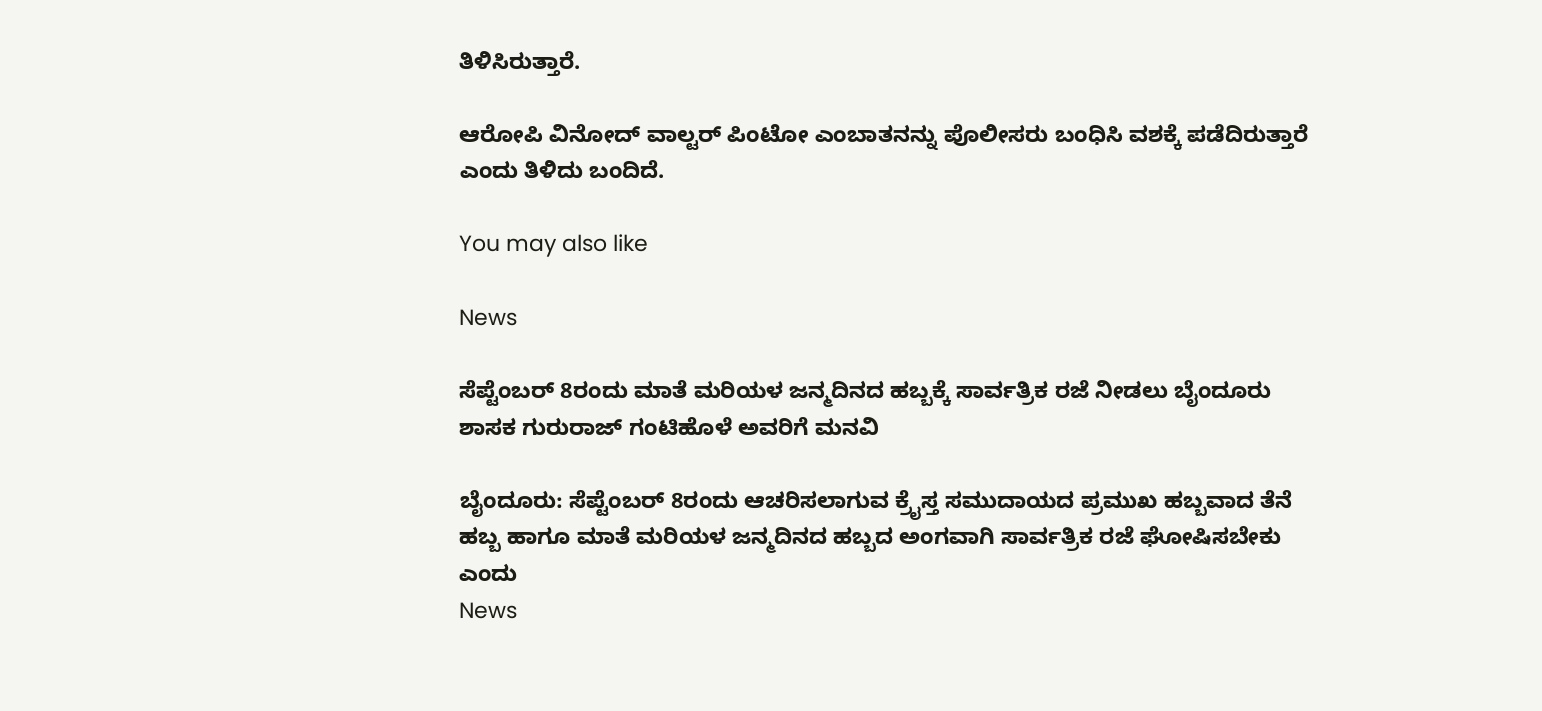ತಿಳಿಸಿರುತ್ತಾರೆ.

ಆರೋಪಿ ವಿನೋದ್ ವಾಲ್ಟರ್ ಪಿಂಟೋ ಎಂಬಾತನನ್ನು ಪೊಲೀಸರು ಬಂಧಿಸಿ ವಶಕ್ಕೆ ಪಡೆದಿರುತ್ತಾರೆ ಎಂದು ತಿಳಿದು ಬಂದಿದೆ.

You may also like

News

ಸೆಪ್ಟೆಂಬರ್ 8ರಂದು ಮಾತೆ ಮರಿಯಳ ಜನ್ಮದಿನದ ಹಬ್ಬಕ್ಕೆ ಸಾರ್ವತ್ರಿಕ ರಜೆ ನೀಡಲು ಬೈಂದೂರು ಶಾಸಕ ಗುರುರಾಜ್ ಗಂಟಿಹೊಳೆ ಅವರಿಗೆ ಮನವಿ

ಬೈಂದೂರು: ಸೆಪ್ಟೆಂಬರ್ 8ರಂದು ಆಚರಿಸಲಾಗುವ ಕ್ರೈಸ್ತ ಸಮುದಾಯದ ಪ್ರಮುಖ ಹಬ್ಬವಾದ ತೆನೆ ಹಬ್ಬ ಹಾಗೂ ಮಾತೆ ಮರಿಯಳ ಜನ್ಮದಿನದ ಹಬ್ಬದ ಅಂಗವಾಗಿ ಸಾರ್ವತ್ರಿಕ ರಜೆ ಘೋಷಿಸಬೇಕು ಎಂದು
News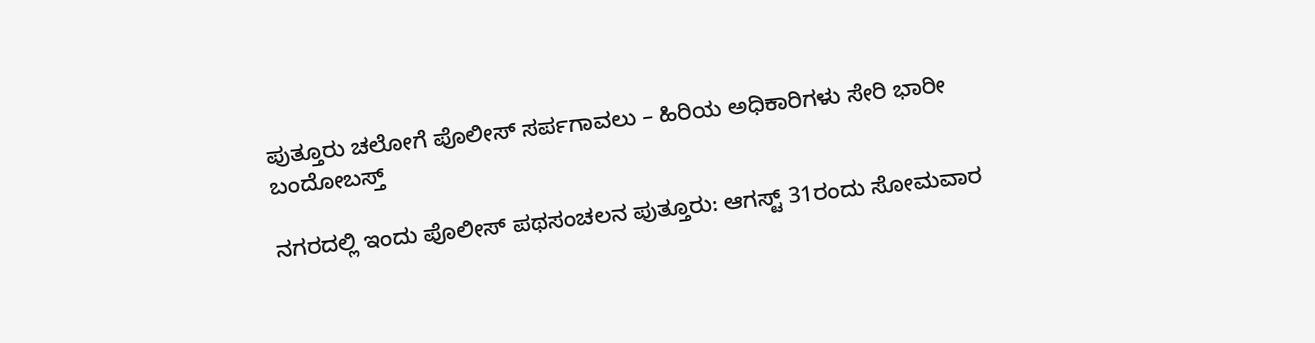ಪುತ್ತೂರು ಚಲೋಗೆ ಪೊಲೀಸ್ ಸರ್ಪಗಾವಲು – ಹಿರಿಯ ಅಧಿಕಾರಿಗಳು ಸೇರಿ ಭಾರೀ ಬಂದೋಬಸ್ತ್

ನಗರದಲ್ಲಿ ಇಂದು ಪೊಲೀಸ್ ಪಥಸಂಚಲನ ಪುತ್ತೂರು: ಆಗಸ್ಟ್ 31ರಂದು ಸೋಮವಾರ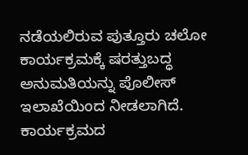ನಡೆಯಲಿರುವ ಪುತ್ತೂರು ಚಲೋ ಕಾರ್ಯಕ್ರಮಕ್ಕೆ ಷರತ್ತುಬದ್ಧ ಅನುಮತಿಯನ್ನು ಪೊಲೀಸ್ ಇಲಾಖೆಯಿಂದ ನೀಡಲಾಗಿದೆ. ಕಾರ್ಯಕ್ರಮದ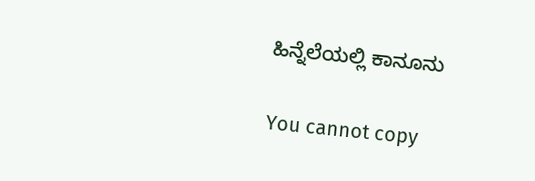ಹಿನ್ನೆಲೆಯಲ್ಲಿ ಕಾನೂನು

You cannot copy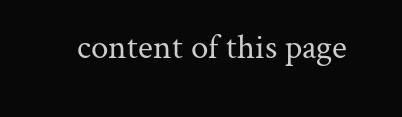content of this page